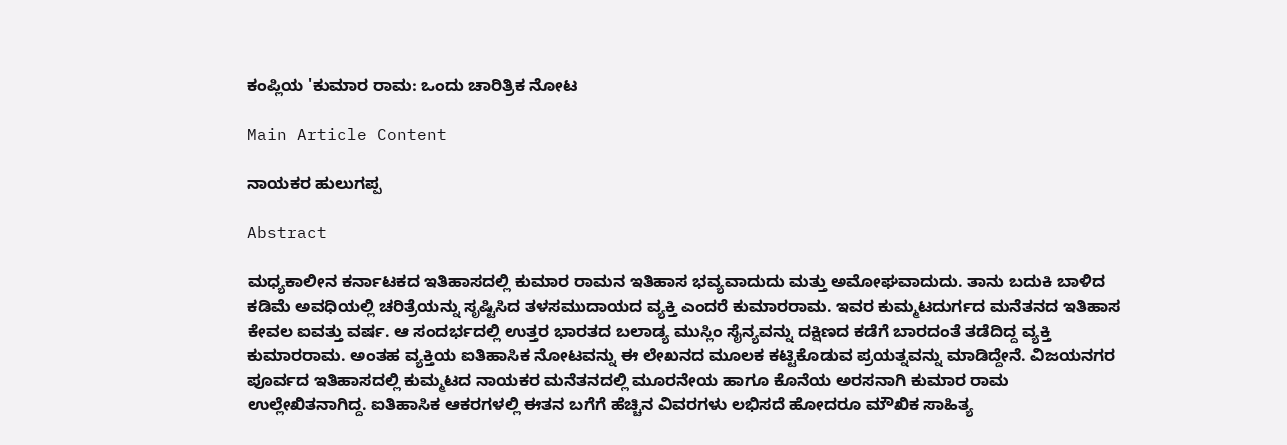ಕಂಪ್ಲಿಯ 'ಕುಮಾರ ರಾಮ: ಒಂದು ಚಾರಿತ್ರಿಕ ನೋಟ

Main Article Content

ನಾಯಕರ ಹುಲುಗಪ್ಪ

Abstract

ಮಧ್ಯಕಾಲೀನ ಕರ್ನಾಟಕದ ಇತಿಹಾಸದಲ್ಲಿ ಕುಮಾರ ರಾಮನ ಇತಿಹಾಸ ಭವ್ಯವಾದುದು ಮತ್ತು ಅಮೋಘವಾದುದು. ತಾನು ಬದುಕಿ ಬಾಳಿದ ಕಡಿಮೆ ಅವಧಿಯಲ್ಲಿ ಚರಿತ್ರೆಯನ್ನು ಸೃಷ್ಟಿಸಿದ ತಳಸಮುದಾಯದ ವ್ಯಕ್ತಿ ಎಂದರೆ ಕುಮಾರರಾಮ. ಇವರ ಕುಮ್ಮಟದುರ್ಗದ ಮನೆತನದ ಇತಿಹಾಸ ಕೇವಲ ಐವತ್ತು ವರ್ಷ. ಆ ಸಂದರ್ಭದಲ್ಲಿ ಉತ್ತರ ಭಾರತದ ಬಲಾಡ್ಯ ಮುಸ್ಲಿಂ ಸೈನ್ಯವನ್ನು ದಕ್ಷಿಣದ ಕಡೆಗೆ ಬಾರದಂತೆ ತಡೆದಿದ್ದ ವ್ಯಕ್ತಿ ಕುಮಾರರಾಮ. ಅಂತಹ ವ್ಯಕ್ತಿಯ ಐತಿಹಾಸಿಕ ನೋಟವನ್ನು ಈ ಲೇಖನದ ಮೂಲಕ ಕಟ್ಟಿಕೊಡುವ ಪ್ರಯತ್ನವನ್ನು ಮಾಡಿದ್ದೇನೆ. ವಿಜಯನಗರ ಪೂರ್ವದ ಇತಿಹಾಸದಲ್ಲಿ ಕುಮ್ಮಟದ ನಾಯಕರ ಮನೆತನದಲ್ಲಿ ಮೂರನೇಯ ಹಾಗೂ ಕೊನೆಯ ಅರಸನಾಗಿ ಕುಮಾರ ರಾಮ ಉಲ್ಲೇಖಿತನಾಗಿದ್ದ. ಐತಿಹಾಸಿಕ ಆಕರಗಳಲ್ಲಿ ಈತನ ಬಗೆಗೆ ಹೆಚ್ಚಿನ ವಿವರಗಳು ಲಭಿಸದೆ ಹೋದರೂ ಮೌಖಿಕ ಸಾಹಿತ್ಯ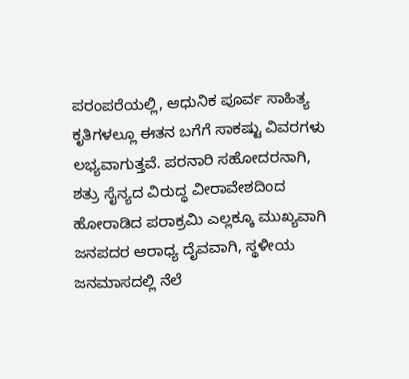ಪರಂಪರೆಯಲ್ಲಿ, ಆಧುನಿಕ ಪೂರ್ವ ಸಾಹಿತ್ಯ ಕೃತಿಗಳಲ್ಲೂ ಈತನ ಬಗೆಗೆ ಸಾಕಷ್ಟು ವಿವರಗಳು ಲಭ್ಯವಾಗುತ್ತವೆ. ಪರನಾರಿ ಸಹೋದರನಾಗಿ, ಶತ್ರು ಸೈನ್ಯದ ವಿರುದ್ಧ ವೀರಾವೇಶದಿಂದ ಹೋರಾಡಿದ ಪರಾಕ್ರಮಿ ಎಲ್ಲಕ್ಕೂ ಮುಖ್ಯವಾಗಿ ಜನಪದರ ಆರಾಧ್ಯ ದೈವವಾಗಿ, ಸ್ಥಳೀಯ ಜನಮಾಸದಲ್ಲಿ ನೆಲೆ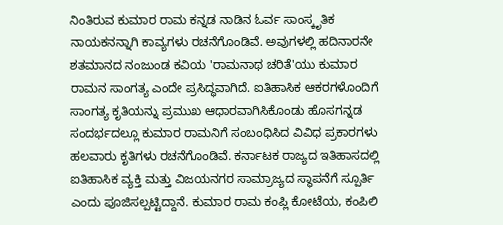ನಿಂತಿರುವ ಕುಮಾರ ರಾಮ ಕನ್ನಡ ನಾಡಿನ ಓರ್ವ ಸಾಂಸ್ಕೃತಿಕ ನಾಯಕನನ್ನಾಗಿ ಕಾವ್ಯಗಳು ರಚನೆಗೊಂಡಿವೆ. ಅವುಗಳಲ್ಲಿ ಹದಿನಾರನೇ ಶತಮಾನದ ನಂಜುಂಡ ಕವಿಯ 'ರಾಮನಾಥ ಚರಿತೆ'ಯು ಕುಮಾರ ರಾಮನ ಸಾಂಗತ್ಯ ಎಂದೇ ಪ್ರಸಿದ್ಧವಾಗಿದೆ. ಐತಿಹಾಸಿಕ ಆಕರಗಳೊಂದಿಗೆ ಸಾಂಗತ್ಯ ಕೃತಿಯನ್ನು ಪ್ರಮುಖ ಆಧಾರವಾಗಿಸಿಕೊಂಡು ಹೊಸಗನ್ನಡ ಸಂದರ್ಭದಲ್ಲೂ ಕುಮಾರ ರಾಮನಿಗೆ ಸಂಬಂಧಿಸಿದ ವಿವಿಧ ಪ್ರಕಾರಗಳು ಹಲವಾರು ಕೃತಿಗಳು ರಚನೆಗೊಂಡಿವೆ. ಕರ್ನಾಟಕ ರಾಜ್ಯದ ಇತಿಹಾಸದಲ್ಲಿ ಐತಿಹಾಸಿಕ ವ್ಯಕ್ತಿ ಮತ್ತು ವಿಜಯನಗರ ಸಾಮ್ರಾಜ್ಯದ ಸ್ಥಾಪನೆಗೆ ಸ್ಪೂರ್ತಿ ಎಂದು ಪೂಜಿಸಲ್ಪಟ್ಟಿದ್ದಾನೆ. ಕುಮಾರ ರಾಮ ಕಂಪ್ಲಿ ಕೋಟೆಯ, ಕಂಪಿಲಿ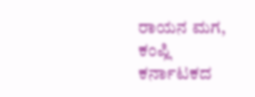ರಾಯನ ಮಗ, ಕಂಪ್ಲಿ ಕರ್ನಾಟಕದ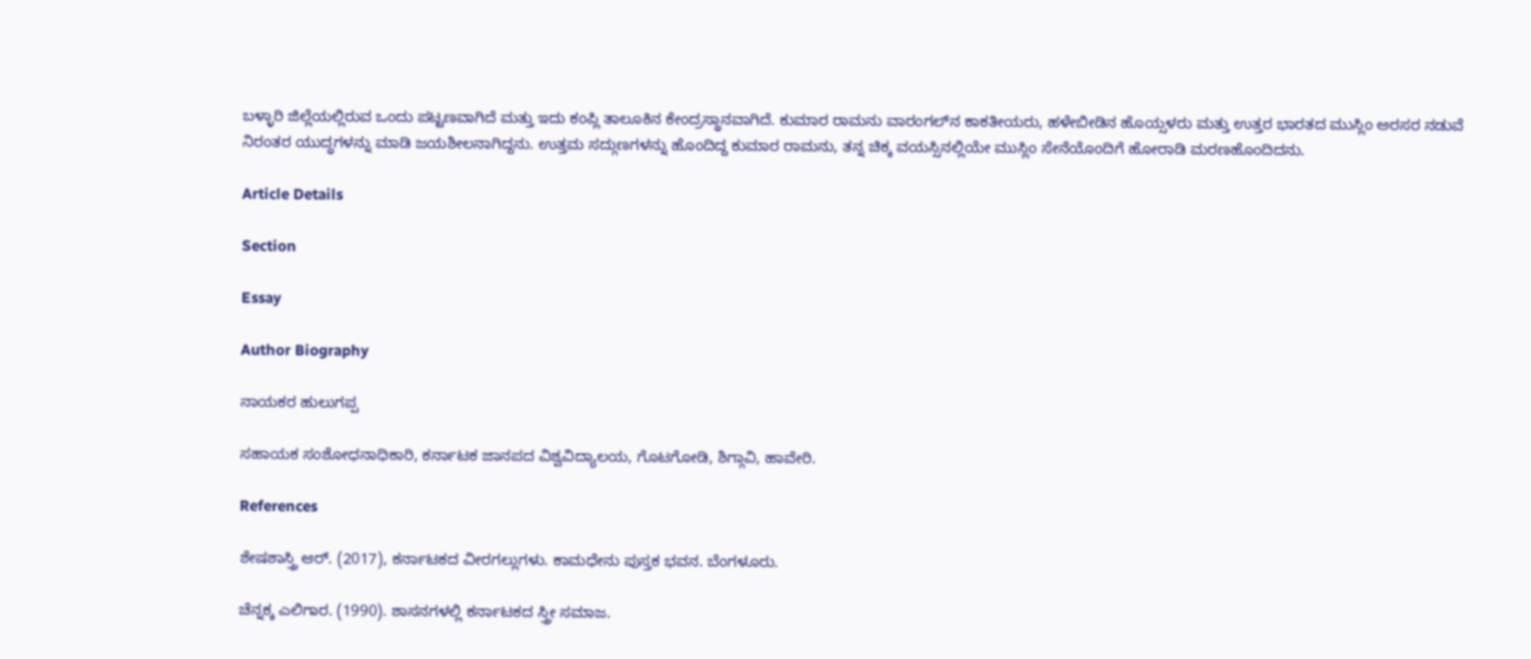ಬಳ್ಳಾರಿ ಜಿಲ್ಲೆಯಲ್ಲಿರುವ ಒಂದು ಪಟ್ಟಣವಾಗಿದೆ ಮತ್ತು ಇದು ಕಂಪ್ಲಿ ತಾಲೂಕಿನ ಕೇಂದ್ರಸ್ಥಾನವಾಗಿದೆ. ಕುಮಾರ ರಾಮನು ವಾರಂಗಲ್‌ನ ಕಾಕತೀಯರು, ಹಳೇಬೀಡಿನ ಹೊಯ್ಸಳರು ಮತ್ತು ಉತ್ತರ ಭಾರತದ ಮುಸ್ಲಿಂ ಅರಸರ ನಡುವೆ ನಿರಂತರ ಯುದ್ಧಗಳನ್ನು ಮಾಡಿ ಜಯಶೀಲನಾಗಿದ್ದನು. ಉತ್ತಮ ಸದ್ಗುಣಗಳನ್ನು ಹೊಂದಿದ್ದ ಕುಮಾರ ರಾಮನು, ತನ್ನ ಚಿಕ್ಕ ವಯಸ್ಸಿನಲ್ಲಿಯೇ ಮುಸ್ಲಿಂ ಸೇನೆಯೊಂದಿಗೆ ಹೋರಾಡಿ ಮರಣಹೊಂದಿದನು.

Article Details

Section

Essay

Author Biography

ನಾಯಕರ ಹುಲುಗಪ್ಪ

ಸಹಾಯಕ ಸಂಶೋಧನಾಧಿಕಾರಿ, ಕರ್ನಾಟಕ ಜಾನಪದ ವಿಶ್ವವಿದ್ಯಾಲಯ, ಗೊಟಗೋಡಿ, ಶಿಗ್ಗಾವಿ, ಹಾವೇರಿ.

References

ಶೇಷಶಾಸ್ತ್ರಿ ಆರ್. (2017), ಕರ್ನಾಟಕದ ವೀರಗಲ್ಲುಗಳು. ಕಾಮಧೇನು ಪುಸ್ತಕ ಭವನ. ಬೆಂಗಳೂರು.

ಚೆನ್ನಕ್ಕ ಎಲಿಗಾರ. (1990). ಶಾಸನಗಳಲ್ಲಿ ಕರ್ನಾಟಕದ ಸ್ತ್ರೀ ಸಮಾಜ.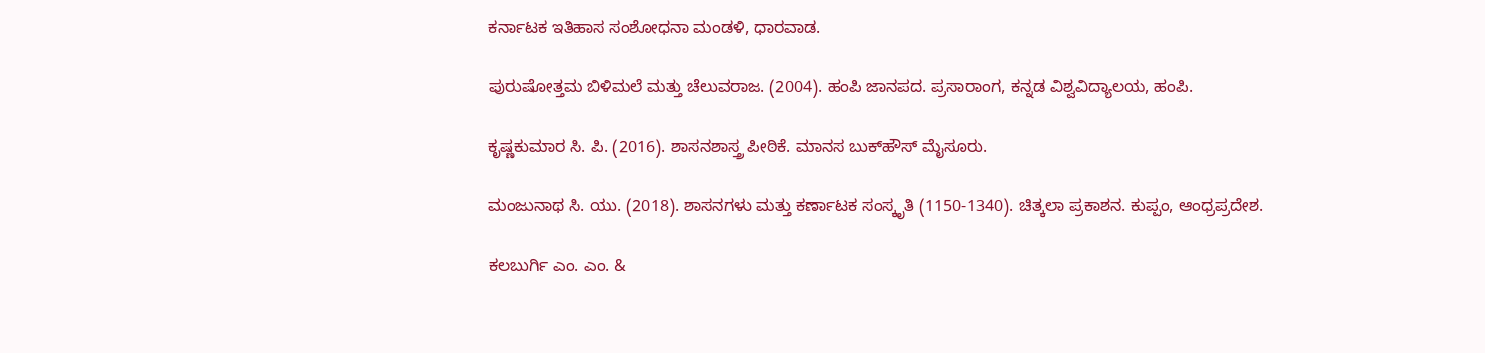ಕರ್ನಾಟಕ ಇತಿಹಾಸ ಸಂಶೋಧನಾ ಮಂಡಳಿ, ಧಾರವಾಡ.

ಪುರುಷೋತ್ತಮ ಬಿಳಿಮಲೆ ಮತ್ತು ಚೆಲುವರಾಜ. (2004). ಹಂಪಿ ಜಾನಪದ. ಪ್ರಸಾರಾಂಗ, ಕನ್ನಡ ವಿಶ್ವವಿದ್ಯಾಲಯ, ಹಂಪಿ.

ಕೃಷ್ಣಕುಮಾರ ಸಿ. ಪಿ. (2016). ಶಾಸನಶಾಸ್ತ್ರ ಪೀಠಿಕೆ. ಮಾನಸ ಬುಕ್‌ಹೌಸ್ ಮೈಸೂರು.

ಮಂಜುನಾಥ ಸಿ. ಯು. (2018). ಶಾಸನಗಳು ಮತ್ತು ಕರ್ಣಾಟಕ ಸಂಸ್ಕೃತಿ (1150-1340). ಚಿತ್ಕಲಾ ಪ್ರಕಾಶನ. ಕುಪ್ಪಂ, ಆಂಧ್ರಪ್ರದೇಶ.

ಕಲಬುರ್ಗಿ ಎಂ. ಎಂ. &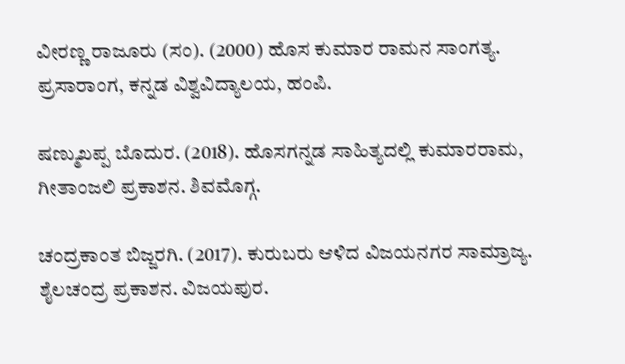ವೀರಣ್ಣ ರಾಜೂರು (ಸಂ). (2000) ಹೊಸ ಕುಮಾರ ರಾಮನ ಸಾಂಗತ್ಯ. ಪ್ರಸಾರಾಂಗ, ಕನ್ನಡ ವಿಶ್ವವಿದ್ಯಾಲಯ, ಹಂಪಿ.

ಷಣ್ಮುಖಪ್ಪ ಬೊದುರ. (2018). ಹೊಸಗನ್ನಡ ಸಾಹಿತ್ಯದಲ್ಲಿ ಕುಮಾರರಾಮ, ಗೀತಾಂಜಲಿ ಪ್ರಕಾಶನ. ಶಿವಮೊಗ್ಗ.

ಚಂದ್ರಕಾಂತ ಬಿಜ್ಜರಗಿ. (2017). ಕುರುಬರು ಆಳಿದ ವಿಜಯನಗರ ಸಾಮ್ರಾಜ್ಯ. ಶೈಲಚಂದ್ರ ಪ್ರಕಾಶನ. ವಿಜಯಪುರ.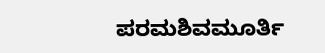ಪರಮಶಿವಮೂರ್ತಿ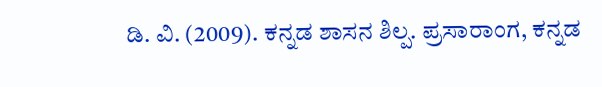ಡಿ. ವಿ. (2009). ಕನ್ನಡ ಶಾಸನ ಶಿಲ್ಪ. ಪ್ರಸಾರಾಂಗ, ಕನ್ನಡ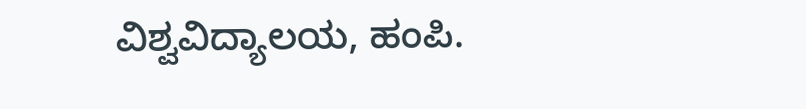ವಿಶ್ವವಿದ್ಯಾಲಯ, ಹಂಪಿ.